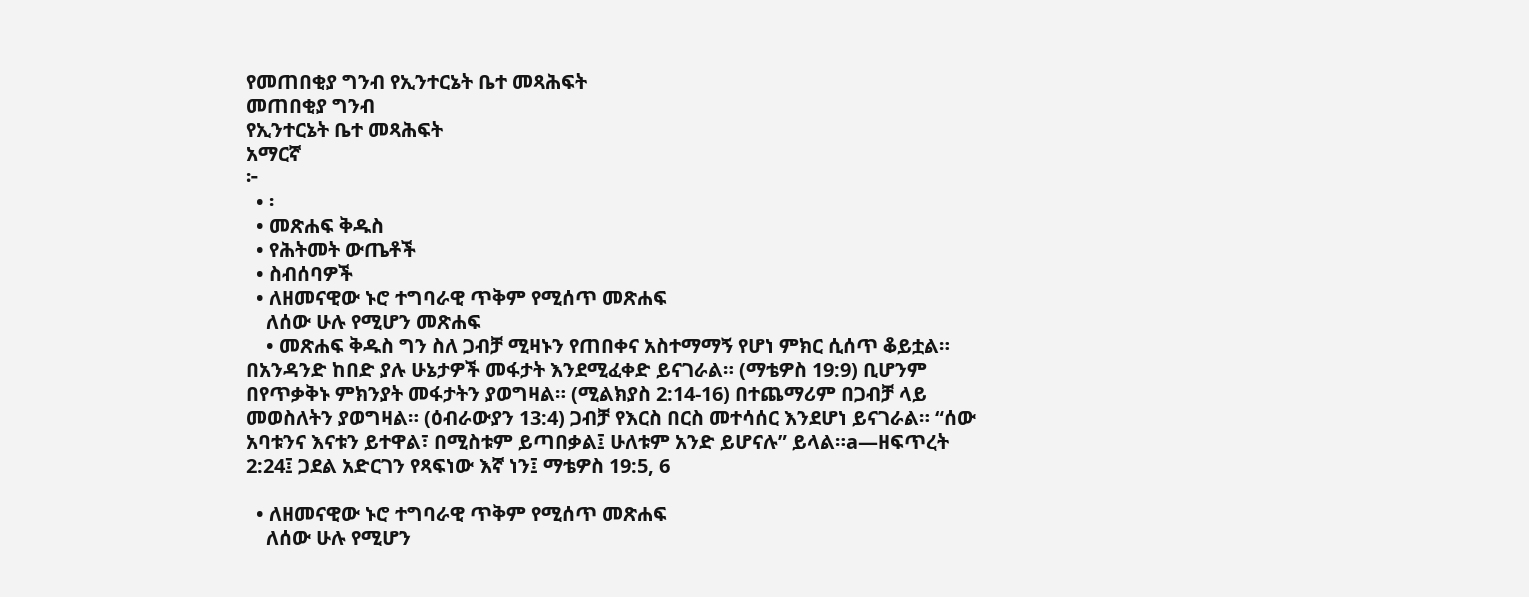የመጠበቂያ ግንብ የኢንተርኔት ቤተ መጻሕፍት
መጠበቂያ ግንብ
የኢንተርኔት ቤተ መጻሕፍት
አማርኛ
፦
  • ፡
  • መጽሐፍ ቅዱስ
  • የሕትመት ውጤቶች
  • ስብሰባዎች
  • ለዘመናዊው ኑሮ ተግባራዊ ጥቅም የሚሰጥ መጽሐፍ
    ለሰው ሁሉ የሚሆን መጽሐፍ
    • መጽሐፍ ቅዱስ ግን ስለ ጋብቻ ሚዛኑን የጠበቀና አስተማማኝ የሆነ ምክር ሲሰጥ ቆይቷል። በአንዳንድ ከበድ ያሉ ሁኔታዎች መፋታት እንደሚፈቀድ ይናገራል። (ማቴዎስ 19:9) ቢሆንም በየጥቃቅኑ ምክንያት መፋታትን ያወግዛል። (ሚልክያስ 2:14-16) በተጨማሪም በጋብቻ ላይ መወስለትን ያወግዛል። (ዕብራውያን 13:4) ጋብቻ የእርስ በርስ መተሳሰር እንደሆነ ይናገራል። “ሰው አባቱንና እናቱን ይተዋል፣ በሚስቱም ይጣበቃል፤ ሁለቱም አንድ ይሆናሉ” ይላል።a—ዘፍጥረት 2:24፤ ጋደል አድርገን የጻፍነው እኛ ነን፤ ማቴዎስ 19:5, 6

  • ለዘመናዊው ኑሮ ተግባራዊ ጥቅም የሚሰጥ መጽሐፍ
    ለሰው ሁሉ የሚሆን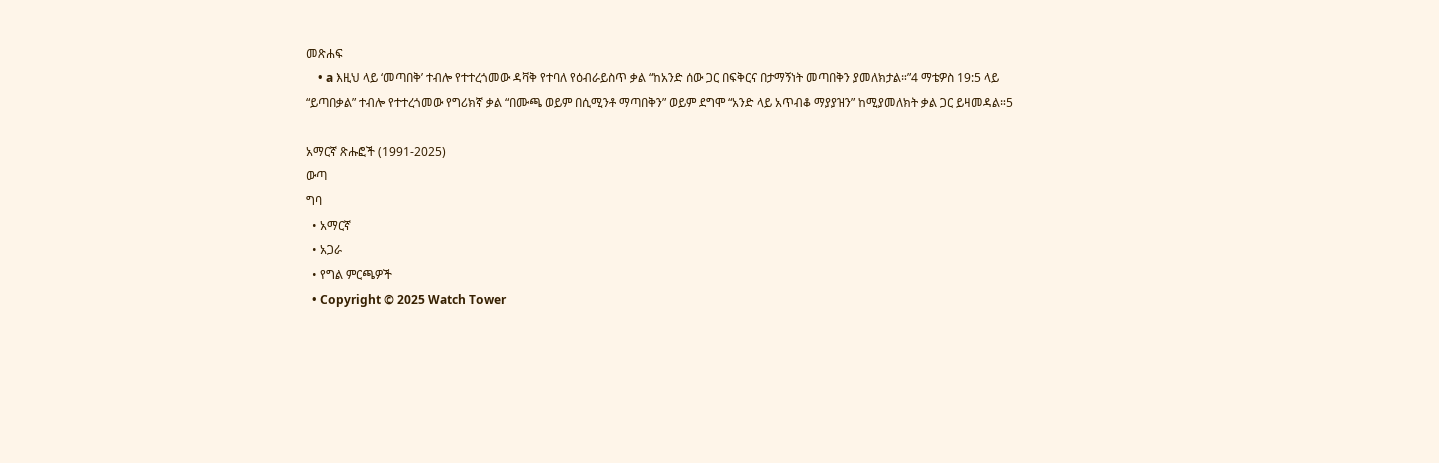መጽሐፍ
    • a እዚህ ላይ ‘መጣበቅ’ ተብሎ የተተረጎመው ዳቫቅ የተባለ የዕብራይስጥ ቃል “ከአንድ ሰው ጋር በፍቅርና በታማኝነት መጣበቅን ያመለክታል።”4 ማቴዎስ 19:5 ላይ “ይጣበቃል” ተብሎ የተተረጎመው የግሪክኛ ቃል “በሙጫ ወይም በሲሚንቶ ማጣበቅን” ወይም ደግሞ “አንድ ላይ አጥብቆ ማያያዝን” ከሚያመለክት ቃል ጋር ይዛመዳል።5

አማርኛ ጽሑፎች (1991-2025)
ውጣ
ግባ
  • አማርኛ
  • አጋራ
  • የግል ምርጫዎች
  • Copyright © 2025 Watch Tower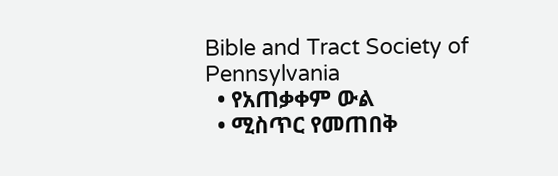Bible and Tract Society of Pennsylvania
  • የአጠቃቀም ውል
  • ሚስጥር የመጠበቅ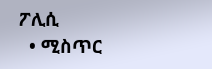ፖሊሲ
  • ሚስጥር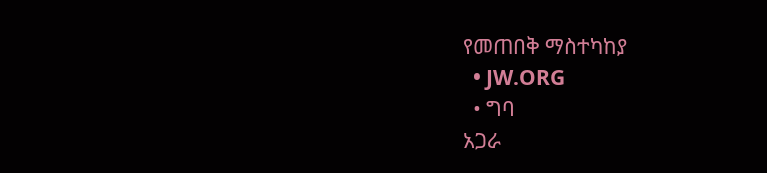የመጠበቅ ማስተካከያ
  • JW.ORG
  • ግባ
አጋራ